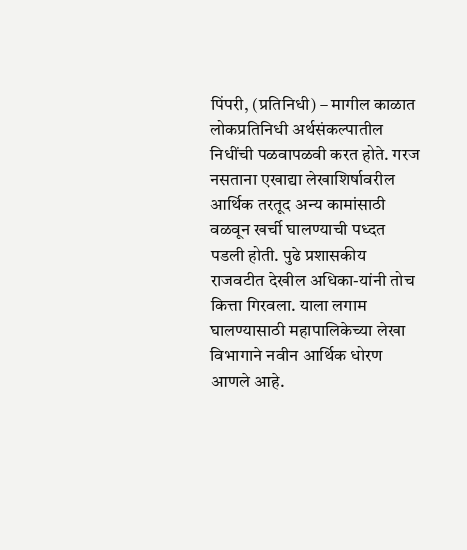पिंपरी, (प्रतिनिधी) – मागील काळात लोकप्रतिनिधी अर्थसंकल्पातील निधींची पळवापळवी करत होते. गरज नसताना एखाद्या लेखाशिर्षावरील आर्थिक तरतूद अन्य कामांसाठी वळवून खर्ची घालण्याची पध्दत पडली होती. पुढे प्रशासकीय राजवटीत देखील अधिका-यांनी तोच कित्ता गिरवला. याला लगाम घालण्यासाठी महापालिकेच्या लेखा विभागाने नवीन आर्थिक धोरण आणले आहे.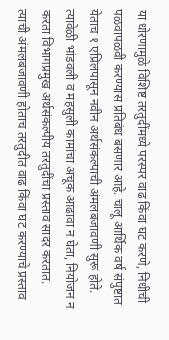या धोरणामुळे विशिष्ट तरतुदींमध्ये परस्पर वाढ किंवा घट करणे, निधीची पळवापळवी करण्यास प्रतिबंध बसणार आहे. चालू आर्थिक वर्ष संपुष्टात येताच १ एप्रिलपासून नवीन अर्थसंकल्पाची अंमलबजावणी सुरू होते. त्यावेळी भांडवली व महसुली कामांचा अचूक आढावा न घेता, नियोजन न करता विभागप्रमुख अर्थसंकल्पीय तरतुदींचा प्रस्ताव सादर करतात. त्याची अंमलबजावणी होताच तरतुदीत वाढ किंवा घट करण्याचे प्रस्ताव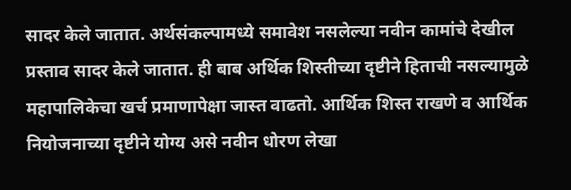सादर केले जातात. अर्थसंकल्पामध्ये समावेश नसलेल्या नवीन कामांचे देखील प्रस्ताव सादर केले जातात. ही बाब अर्थिक शिस्तीच्या दृष्टीने हिताची नसल्यामुळे महापालिकेचा खर्च प्रमाणापेक्षा जास्त वाढतो. आर्थिक शिस्त राखणे व आर्थिक नियोजनाच्या दृष्टीने योग्य असे नवीन धोरण लेखा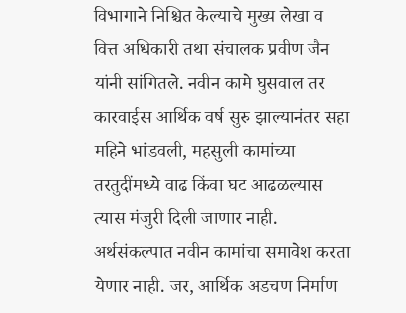विभागाने निश्चित केल्याचे मुख्य लेखा व वित्त अधिकारी तथा संचालक प्रवीण जैन यांनी सांगितले. नवीन कामे घुसवाल तर कारवाईस आर्थिक वर्ष सुरु झाल्यानंतर सहा महिने भांडवली, महसुली कामांच्या तरतुदींमध्ये वाढ किंवा घट आढळल्यास त्यास मंजुरी दिली जाणार नाही. अर्थसंकल्पात नवीन कामांचा समावेश करता येणार नाही. जर, आर्थिक अडचण निर्माण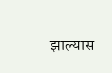झाल्यास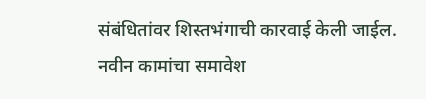संबंधितांवर शिस्तभंगाची कारवाई केली जाईल. नवीन कामांचा समावेश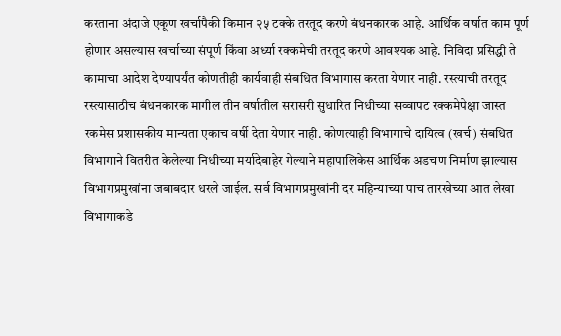करताना अंदाजे एकूण खर्चापैकी किमान २५ टक्के तरतूद करणे बंधनकारक आहे. आर्थिक वर्षात काम पूर्ण होणार असल्यास खर्चाच्या संपूर्ण किंवा अर्ध्या रक्कमेची तरतूद करणे आवश्यक आहे. निविदा प्रसिद्धी ते कामाचा आदेश देण्यापर्यंत कोणतीही कार्यवाही संबधित विभागास करता येणार नाही. रस्त्याची तरतूद रस्त्यासाठीच बंधनकारक मागील तीन वर्षातील सरासरी सुधारित निधीच्या सव्वापट रक्कमेपेक्षा जास्त रकमेस प्रशासकीय मान्यता एकाच वर्षी देता येणार नाही. कोणत्याही विभागाचे दायित्व (खर्च) संबधित विभागाने वितरीत केलेल्या निधीच्या मर्यादेबाहेर गेल्याने महापालिकेस आर्थिक अडचण निर्माण झाल्यास विभागप्रमुखांना जबाबदार धरले जाईल. सर्व विभागप्रमुखांनी दर महिन्याच्या पाच तारखेच्या आत लेखा विभागाकडे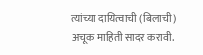त्यांच्या दायित्वाची (बिलाची) अचूक माहिती सादर करावी.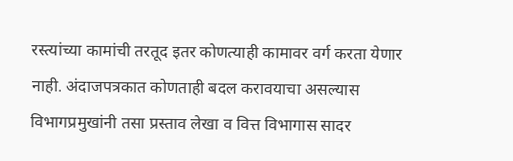रस्त्यांच्या कामांची तरतूद इतर कोणत्याही कामावर वर्ग करता येणार नाही. अंदाजपत्रकात कोणताही बदल करावयाचा असल्यास विभागप्रमुखांनी तसा प्रस्ताव लेखा व वित्त विभागास सादर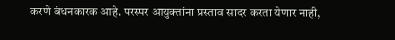करणे बंधनकारक आहे. परस्पर आयुक्तांना प्रस्ताव सादर करता येणार नाही,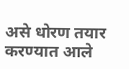असे धोरण तयार करण्यात आले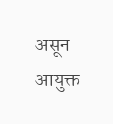असून आयुक्त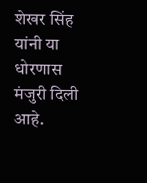शेखर सिंह यांनी या धोरणास मंजुरी दिली आहे.